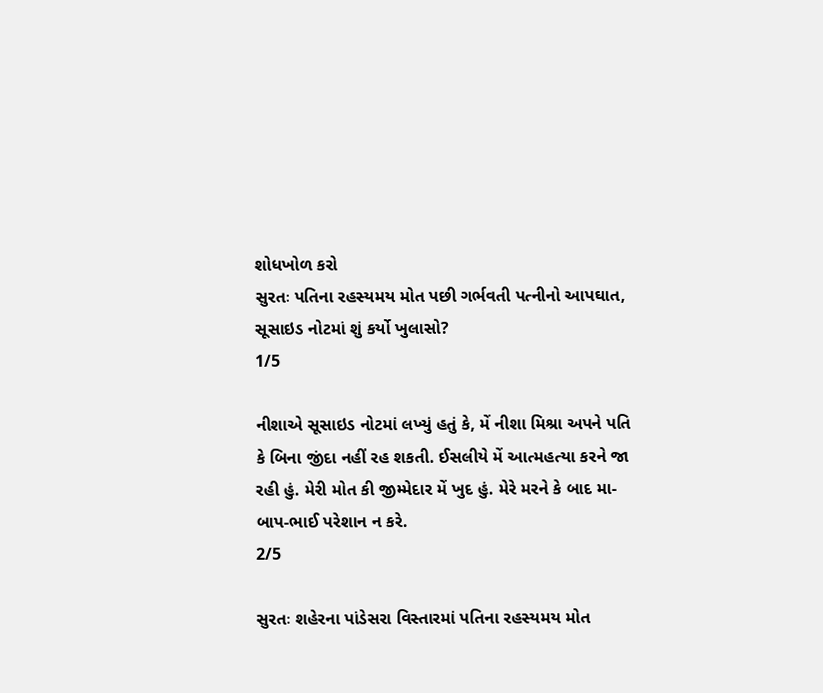શોધખોળ કરો
સુરતઃ પતિના રહસ્યમય મોત પછી ગર્ભવતી પત્નીનો આપઘાત, સૂસાઇડ નોટમાં શું કર્યો ખુલાસો?
1/5

નીશાએ સૂસાઇડ નોટમાં લખ્યું હતું કે, મેં નીશા મિશ્રા અપને પતિ કે બિના જીંદા નહીં રહ શકતી. ઈસલીયે મેં આત્મહત્યા કરને જા રહી હું. મેરી મોત કી જીમ્મેદાર મેં ખુદ હું. મેરે મરને કે બાદ મા-બાપ-ભાઈ પરેશાન ન કરે.
2/5

સુરતઃ શહેરના પાંડેસરા વિસ્તારમાં પતિના રહસ્યમય મોત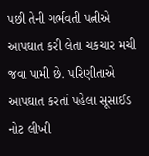પછી તેની ગર્ભવતી પત્નીએ આપઘાત કરી લેતા ચકચાર મચી જવા પામી છે. પરિણીતાએ આપઘાત કરતાં પહેલા સૂસાઈડ નોટ લીખી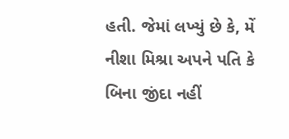હતી. જેમાં લખ્યું છે કે, મેં નીશા મિશ્રા અપને પતિ કે બિના જીંદા નહીં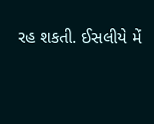રહ શકતી. ઈસલીયે મેં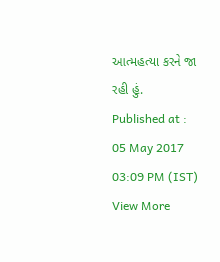આત્મહત્યા કરને જા રહી હું.
Published at : 05 May 2017 03:09 PM (IST)
View More